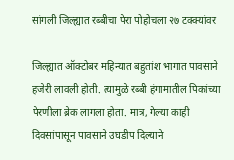सांगली जिल्ह्यात रब्बीचा पेरा पोहोचला २७ टक्क्यांवर

जिल्ह्यात ऑक्टोबर महिन्यात बहुतांश भागात पावसाने हजेरी लावली होती. त्यामुळे रब्बी हंगामातील पिकांच्या पेरणीला ब्रेक लागला होता. मात्र, गेल्या काही दिवसांपासून पावसाने उघडीप दिल्याने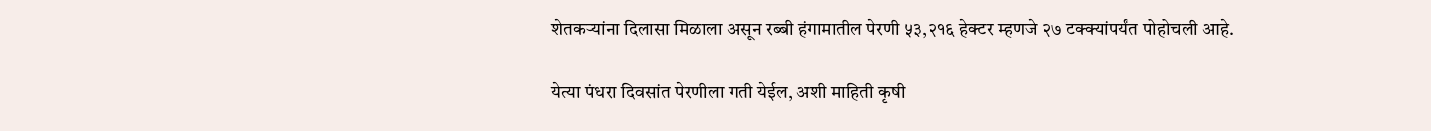शेतकऱ्यांना दिलासा मिळाला असून रब्बी हंगामातील पेरणी ५३,२१६ हेक्टर म्हणजे २७ टक्क्यांपर्यंत पोहोचली आहे.

येत्या पंधरा दिवसांत पेरणीला गती येईल, अशी माहिती कृषी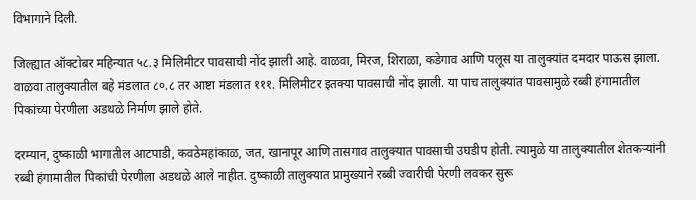विभागाने दिली.

जिल्ह्यात ऑक्टोबर महिन्यात ५८.३ मिलिमीटर पावसाची नोंद झाली आहे. वाळवा, मिरज, शिराळा, कडेगाव आणि पलूस या तालुक्यांत दमदार पाऊस झाला. वाळवा तालुक्यातील बहे मंडलात ८०.८ तर आष्टा मंडलात १११. मिलिमीटर इतक्या पावसाची नोंद झाली. या पाच तालुक्यांत पावसामुळे रब्बी हंगामातील पिकांच्या पेरणीला अडथळे निर्माण झाले होते.

दरम्यान, दुष्काळी भागातील आटपाडी, कवठेमहांकाळ, जत, खानापूर आणि तासगाव तालुक्यात पावसाची उघडीप होती. त्यामुळे या तालुक्यातील शेतकऱ्यांनी रब्बी हंगामातील पिकांची पेरणीला अडथळे आले नाहीत. दुष्काळी तालुक्यात प्रामुख्याने रब्बी ज्वारीची पेरणी लवकर सुरू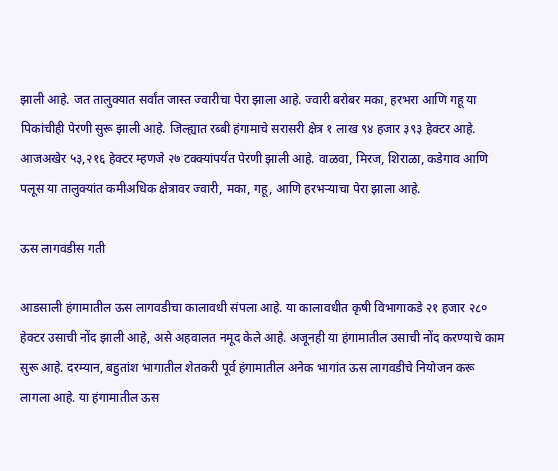झाली आहे. जत तालुक्यात सर्वांत जास्त ज्वारीचा पेरा झाला आहे. ज्वारी बरोबर मका, हरभरा आणि गहू या पिकांचीही पेरणी सुरू झाली आहे. जिल्ह्यात रब्बी हंगामाचे सरासरी क्षेत्र १ लाख ९४ हजार ३९३ हेक्टर आहे. आजअखेर ५३,२१६ हेक्टर म्हणजे २७ टक्क्यांपर्यंत पेरणी झाली आहे. वाळवा, मिरज, शिराळा, कडेगाव आणि पलूस या तालुक्यांत कमीअधिक क्षेत्रावर ज्वारी, मका, गहू, आणि हरभऱ्याचा पेरा झाला आहे.

ऊस लागवडीस गती

आडसाली हंगामातील ऊस लागवडीचा कालावधी संपला आहे. या कालावधीत कृषी विभागाकडे २१ हजार २८० हेक्टर उसाची नोंद झाली आहे, असे अहवालत नमूद केले आहे. अजूनही या हंगामातील उसाची नोंद करण्याचे काम सुरू आहे. दरम्यान, बहुतांश भागातील शेतकरी पूर्व हंगामातील अनेक भागांत ऊस लागवडीचे नियोजन करू लागला आहे. या हंगामातील ऊस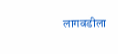लागवडीला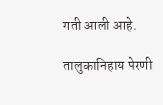गती आली आहे.

तालुकानिहाय पेरणी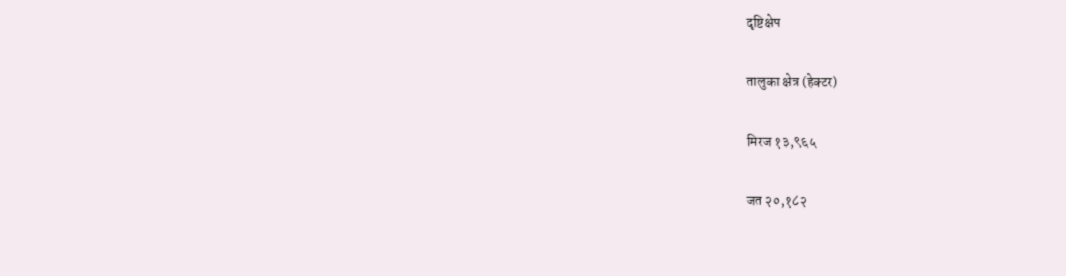दृष्टिक्षेप

तालुका क्षेत्र (हेक्टर)

मिरज १३,९६५

जत २०,१८२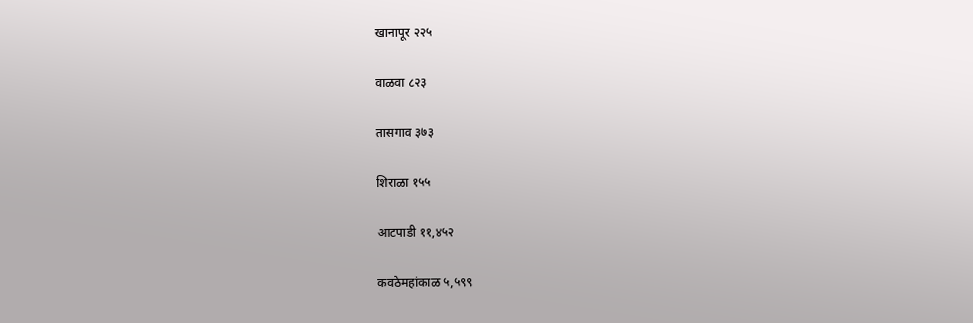खानापूर २२५

वाळवा ८२३

तासगाव ३७३

शिराळा १५५

आटपाडी ११,४५२

कवठेमहांकाळ ५,५९९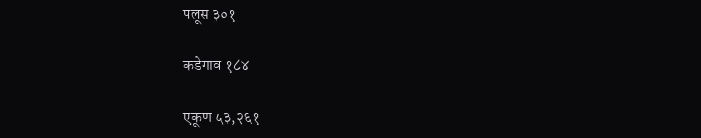पलूस ३०१

कडेगाव १८४

एकूण ५३,२६१